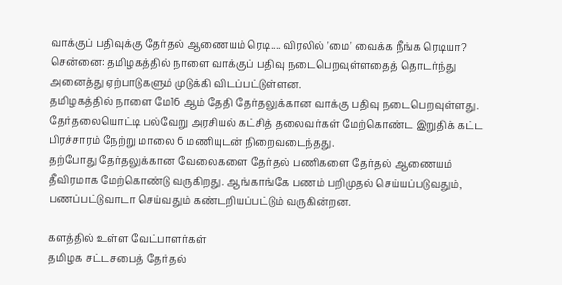வாக்குப் பதிவுக்கு தேர்தல் ஆணையம் ரெடி.... விரலில் 'மை' வைக்க நீங்க ரெடியா?
சென்னை: தமிழகத்தில் நாளை வாக்குப் பதிவு நடைபெறவுள்ளதைத் தொடர்ந்து அனைத்து ஏற்பாடுகளும் முடுக்கி விடப்பட்டுள்ளன.
தமிழகத்தில் நாளை மே16 ஆம் தேதி தேர்தலுக்கான வாக்கு பதிவு நடைபெறவுள்ளது. தேர்தலையொட்டி பல்வேறு அரசியல் கட்சித் தலைவர்கள் மேற்கொண்ட இறுதிக் கட்ட பிரச்சாரம் நேற்று மாலை 6 மணியுடன் நிறைவடைந்தது.
தற்போது தேர்தலுக்கான வேலைகளை தேர்தல் பணிகளை தேர்தல் ஆணையம் தீவிரமாக மேற்கொண்டு வருகிறது. ஆங்காங்கே பணம் பறிமுதல் செய்யப்படுவதும், பணப்பட்டுவாடா செய்வதும் கண்டறியப்பட்டும் வருகின்றன.

களத்தில் உள்ள வேட்பாளர்கள்
தமிழக சட்டசபைத் தேர்தல்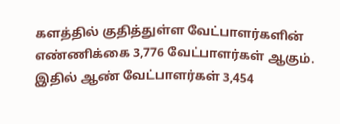களத்தில் குதித்துள்ள வேட்பாளர்களின் எண்ணிக்கை 3,776 வேட்பாளர்கள் ஆகும். இதில் ஆண் வேட்பாளர்கள் 3,454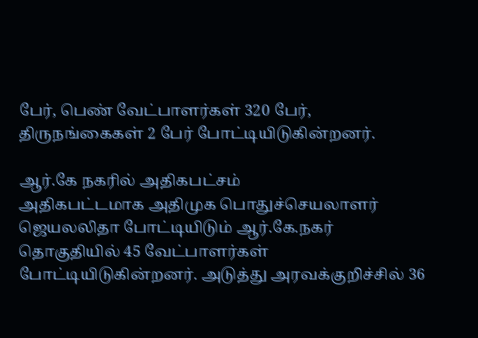பேர், பெண் வேட்பாளர்கள் 320 பேர், திருநங்கைகள் 2 பேர் போட்டியிடுகின்றனர்.

ஆர்.கே நகரில் அதிகபட்சம்
அதிகபட்டமாக அதிமுக பொதுச்செயலாளர் ஜெயலலிதா போட்டியிடும் ஆர்.கே.நகர் தொகுதியில் 45 வேட்பாளர்கள் போட்டியிடுகின்றனர். அடுத்து அரவக்குறிச்சில் 36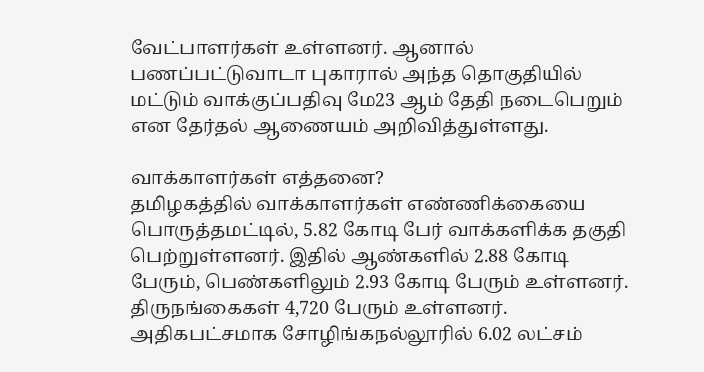வேட்பாளர்கள் உள்ளனர். ஆனால் பணப்பட்டுவாடா புகாரால் அந்த தொகுதியில் மட்டும் வாக்குப்பதிவு மே23 ஆம் தேதி நடைபெறும் என தேர்தல் ஆணையம் அறிவித்துள்ளது.

வாக்காளர்கள் எத்தனை?
தமிழகத்தில் வாக்காளர்கள் எண்ணிக்கையை பொருத்தமட்டில், 5.82 கோடி பேர் வாக்களிக்க தகுதி பெற்றுள்ளனர். இதில் ஆண்களில் 2.88 கோடி பேரும், பெண்களிலும் 2.93 கோடி பேரும் உள்ளனர். திருநங்கைகள் 4,720 பேரும் உள்ளனர். அதிகபட்சமாக சோழிங்கநல்லூரில் 6.02 லட்சம்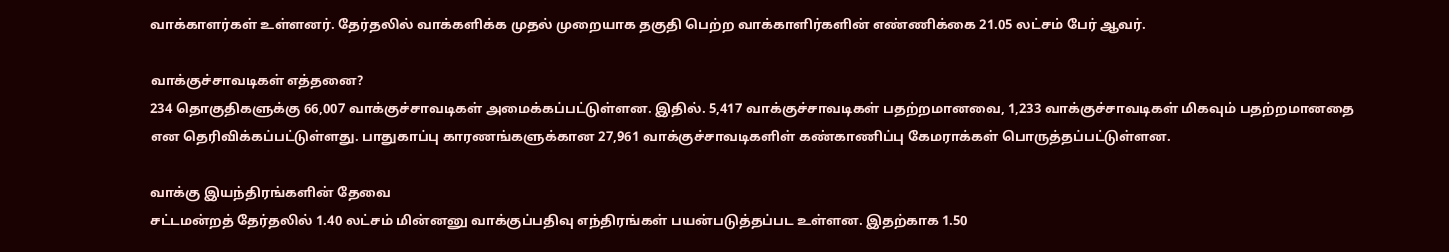வாக்காளர்கள் உள்ளனர். தேர்தலில் வாக்களிக்க முதல் முறையாக தகுதி பெற்ற வாக்காளிர்களின் எண்ணிக்கை 21.05 லட்சம் பேர் ஆவர்.

வாக்குச்சாவடிகள் எத்தனை?
234 தொகுதிகளுக்கு 66,007 வாக்குச்சாவடிகள் அமைக்கப்பட்டுள்ளன. இதில். 5,417 வாக்குச்சாவடிகள் பதற்றமானவை, 1,233 வாக்குச்சாவடிகள் மிகவும் பதற்றமானதை என தெரிவிக்கப்பட்டுள்ளது. பாதுகாப்பு காரணங்களுக்கான 27,961 வாக்குச்சாவடிகளிள் கண்காணிப்பு கேமராக்கள் பொருத்தப்பட்டுள்ளன.

வாக்கு இயந்திரங்களின் தேவை
சட்டமன்றத் தேர்தலில் 1.40 லட்சம் மின்னனு வாக்குப்பதிவு எந்திரங்கள் பயன்படுத்தப்பட உள்ளன. இதற்காக 1.50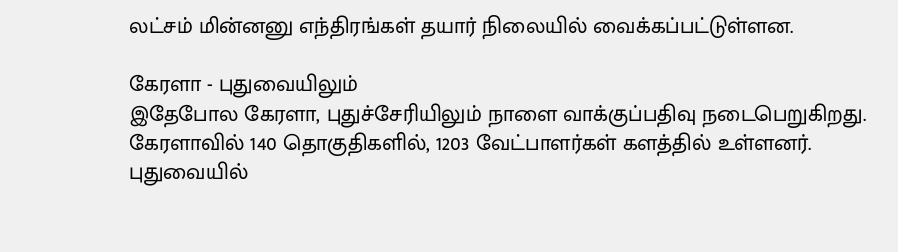லட்சம் மின்னனு எந்திரங்கள் தயார் நிலையில் வைக்கப்பட்டுள்ளன.

கேரளா - புதுவையிலும்
இதேபோல கேரளா, புதுச்சேரியிலும் நாளை வாக்குப்பதிவு நடைபெறுகிறது. கேரளாவில் 140 தொகுதிகளில், 1203 வேட்பாளர்கள் களத்தில் உள்ளனர். புதுவையில்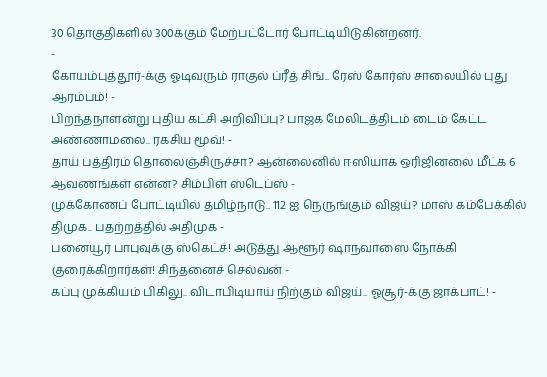30 தொகுதிகளில் 300க்கும் மேற்பட்டோர் போட்டியிடுகின்றனர்.
-
கோயம்புத்தூர்-க்கு ஓடிவரும் ராகுல் ப்ரீத் சிங்.. ரேஸ் கோர்ஸ் சாலையில் புது ஆரம்பம்! -
பிறந்தநாளன்று புதிய கட்சி அறிவிப்பு? பாஜக மேலிடத்திடம் டைம் கேட்ட அண்ணாமலை.. ரகசிய மூவ்! -
தாய் பத்திரம் தொலைஞ்சிருச்சா? ஆன்லைனில் ஈஸியாக ஒரிஜினலை மீட்க 6 ஆவணங்கள் என்ன? சிம்பிள் ஸ்டெப்ஸ் -
முக்கோணப் போட்டியில் தமிழ்நாடு.. 112 ஐ நெருங்கும் விஜய்? மாஸ் கம்பேக்கில் திமுக.. பதற்றத்தில் அதிமுக -
பனையூர் பாபுவுக்கு ஸ்கெட்ச்! அடுத்து ஆளூர் ஷாநவாஸை நோக்கி குரைக்கிறார்கள்! சிந்தனைச் செல்வன் -
கப்பு முக்கியம் பிகிலு.. விடாபிடியாய் நிற்கும் விஜய்.. ஓசூர்-க்கு ஜாக்பாட்! -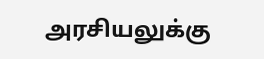அரசியலுக்கு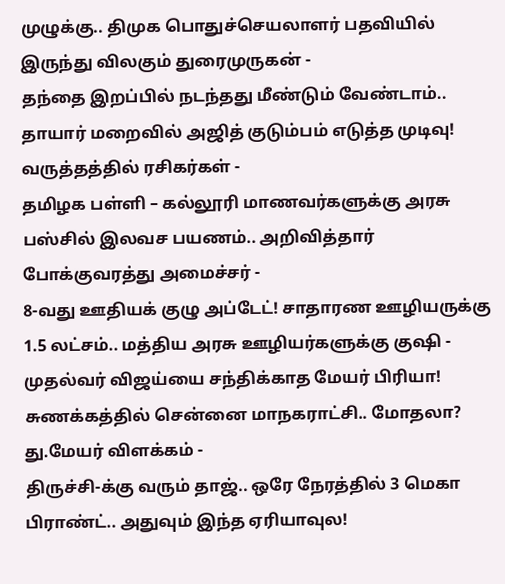முழுக்கு.. திமுக பொதுச்செயலாளர் பதவியில் இருந்து விலகும் துரைமுருகன் -
தந்தை இறப்பில் நடந்தது மீண்டும் வேண்டாம்.. தாயார் மறைவில் அஜித் குடும்பம் எடுத்த முடிவு! வருத்தத்தில் ரசிகர்கள் -
தமிழக பள்ளி – கல்லூரி மாணவர்களுக்கு அரசு பஸ்சில் இலவச பயணம்.. அறிவித்தார் போக்குவரத்து அமைச்சர் -
8-வது ஊதியக் குழு அப்டேட்! சாதாரண ஊழியருக்கு 1.5 லட்சம்.. மத்திய அரசு ஊழியர்களுக்கு குஷி -
முதல்வர் விஜய்யை சந்திக்காத மேயர் பிரியா! சுணக்கத்தில் சென்னை மாநகராட்சி.. மோதலா? து.மேயர் விளக்கம் -
திருச்சி-க்கு வரும் தாஜ்.. ஒரே நேரத்தில் 3 மெகா பிராண்ட்.. அதுவும் இந்த ஏரியாவுல!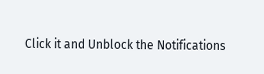Click it and Unblock the Notifications